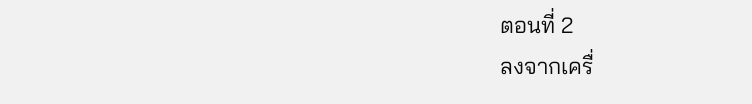ตอนที่ 2
ลงจากเครื่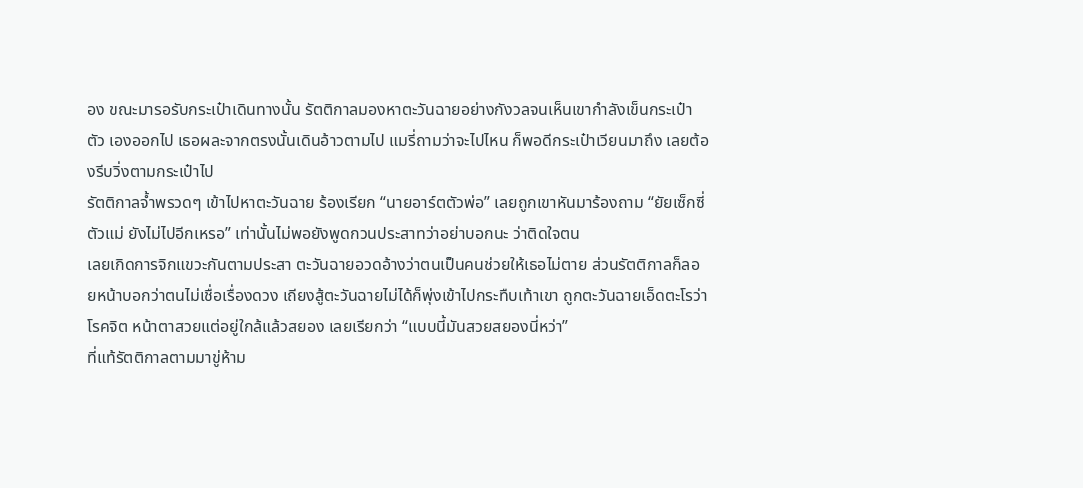อง ขณะมารอรับกระเป๋าเดินทางนั้น รัตติกาลมองหาตะวันฉายอย่างกังวลจนเห็นเขากำลังเข็นกระเป๋าตัว เองออกไป เธอผละจากตรงนั้นเดินอ้าวตามไป แมรี่ถามว่าจะไปไหน ก็พอดีกระเป๋าเวียนมาถึง เลยต้องรีบวิ่งตามกระเป๋าไป
รัตติกาลจํ้าพรวดๆ เข้าไปหาตะวันฉาย ร้องเรียก “นายอาร์ตตัวพ่อ” เลยถูกเขาหันมาร้องถาม “ยัยเซ็กซี่ตัวแม่ ยังไม่ไปอีกเหรอ” เท่านั้นไม่พอยังพูดกวนประสาทว่าอย่าบอกนะ ว่าติดใจตน
เลยเกิดการจิกแขวะกันตามประสา ตะวันฉายอวดอ้างว่าตนเป็นคนช่วยให้เธอไม่ตาย ส่วนรัตติกาลก็ลอยหน้าบอกว่าตนไม่เชื่อเรื่องดวง เถียงสู้ตะวันฉายไม่ได้ก็พุ่งเข้าไปกระทืบเท้าเขา ถูกตะวันฉายเอ็ดตะโรว่า โรคจิต หน้าตาสวยแต่อยู่ใกล้แล้วสยอง เลยเรียกว่า “แบบนี้มันสวยสยองนี่หว่า”
ที่แท้รัตติกาลตามมาขู่ห้าม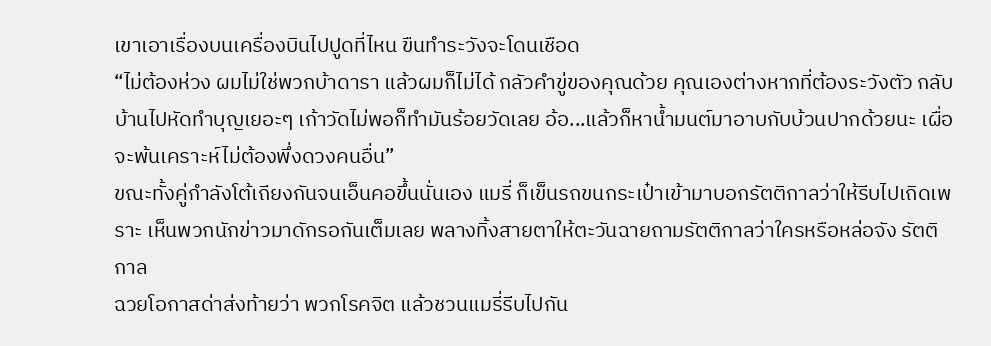เขาเอาเรื่องบนเครื่องบินไปปูดที่ไหน ขืนทำระวังจะโดนเชือด
“ไม่ต้องห่วง ผมไม่ใช่พวกบ้าดารา แล้วผมก็ไม่ได้ กลัวคำขู่ของคุณด้วย คุณเองต่างหากที่ต้องระวังตัว กลับบ้านไปหัดทำบุญเยอะๆ เก้าวัดไม่พอก็ทำมันร้อยวัดเลย อ้อ...แล้วก็หานํ้ามนต์มาอาบกับบ้วนปากด้วยนะ เผื่อจะพ้นเคราะห์ไม่ต้องพึ่งดวงคนอื่น”
ขณะทั้งคู่กำลังโต้เถียงกันจนเอ็นคอขึ้นนั่นเอง แมรี่ ก็เข็นรถขนกระเป๋าเข้ามาบอกรัตติกาลว่าให้รีบไปเถิดเพราะ เห็นพวกนักข่าวมาดักรอกันเต็มเลย พลางทิ้งสายตาให้ตะวันฉายถามรัตติกาลว่าใครหรือหล่อจัง รัตติกาล
ฉวยโอกาสด่าส่งท้ายว่า พวกโรคจิต แล้วชวนแมรี่รีบไปกัน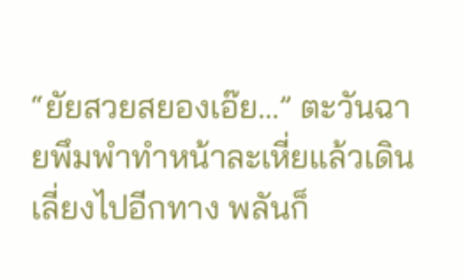“ยัยสวยสยองเอ๊ย...” ตะวันฉายพึมพำทำหน้าละเหี่ยแล้วเดินเลี่ยงไปอีกทาง พลันก็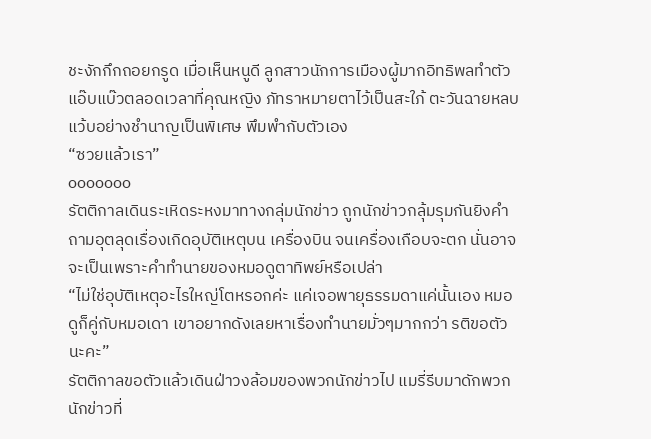ชะงักกึกถอยกรูด เมื่อเห็นหนูดี ลูกสาวนักการเมืองผู้มากอิทธิพลทำตัวแอ๊บแบ๊วตลอดเวลาที่คุณหญิง ภัทราหมายตาไว้เป็นสะใภ้ ตะวันฉายหลบแว้บอย่างชำนาญเป็นพิเศษ พึมพำกับตัวเอง
“ซวยแล้วเรา”
ooooooo
รัตติกาลเดินระเหิดระหงมาทางกลุ่มนักข่าว ถูกนักข่าวกลุ้มรุมกันยิงคำถามอุตลุดเรื่องเกิดอุบัติเหตุบน เครื่องบิน จนเครื่องเกือบจะตก นั่นอาจจะเป็นเพราะคำทำนายของหมอดูตาทิพย์หรือเปล่า
“ไม่ใช่อุบัติเหตุอะไรใหญ่โตหรอกค่ะ แค่เจอพายุธรรมดาแค่นั้นเอง หมอดูก็คู่กับหมอเดา เขาอยากดังเลยหาเรื่องทำนายมั่วๆมากกว่า รติขอตัวนะคะ”
รัตติกาลขอตัวแล้วเดินฝ่าวงล้อมของพวกนักข่าวไป แมรี่รีบมาดักพวกนักข่าวที่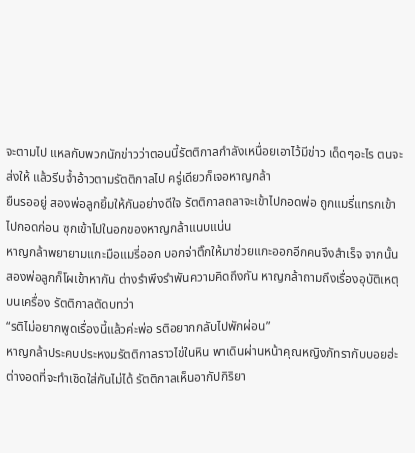จะตามไป แหลกับพวกนักข่าวว่าตอนนี้รัตติกาลกำลังเหนื่อยเอาไว้มีข่าว เด็ดๆอะไร ตนจะส่งให้ แล้วรีบจํ้าอ้าวตามรัตติกาลไป ครู่เดียวก็เจอหาญกล้า
ยืนรออยู่ สองพ่อลูกยิ้มให้กันอย่างดีใจ รัตติกาลถลาจะเข้าไปกอดพ่อ ถูกแมรี่แทรกเข้าไปกอดก่อน ซุกเข้าไปในอกของหาญกล้าแนบแน่น
หาญกล้าพยายามแกะมือแมรี่ออก บอกจ่าติ๊กให้มาช่วยแกะออกอีกคนจึงสำเร็จ จากนั้นสองพ่อลูกก็โผเข้าหากัน ต่างรำพึงรำพันความคิดถึงกัน หาญกล้าถามถึงเรื่องอุบัติเหตุบนเครื่อง รัตติกาลตัดบทว่า
“รติไม่อยากพูดเรื่องนี้แล้วค่ะพ่อ รติอยากกลับไปพักผ่อน”
หาญกล้าประคบประหงมรัตติกาลราวไข่ในหิน พาเดินผ่านหน้าคุณหญิงภัทรากับบอยฮ่ะ ต่างอดที่จะทำเชิดใส่กันไม่ได้ รัตติกาลเห็นอากัปกิริยา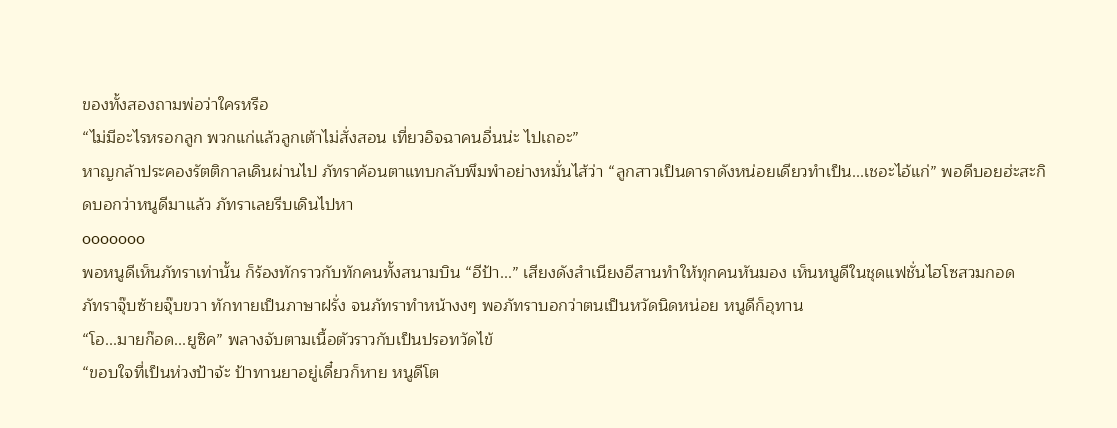ของทั้งสองถามพ่อว่าใครหรือ
“ไม่มีอะไรหรอกลูก พวกแก่แล้วลูกเต้าไม่สั่งสอน เที่ยวอิจฉาคนอื่นน่ะ ไปเถอะ”
หาญกล้าประคองรัตติกาลเดินผ่านไป ภัทราค้อนตาแทบกลับพึมพำอย่างหมั่นไส้ว่า “ลูกสาวเป็นดาราดังหน่อยเดียวทำเป็น...เชอะไอ้แก่” พอดีบอยฮ่ะสะกิดบอกว่าหนูดีมาแล้ว ภัทราเลยรีบเดินไปหา
ooooooo
พอหนูดีเห็นภัทราเท่านั้น ก็ร้องทักราวกับทักคนทั้งสนามบิน “อีป้า...” เสียงดังสำเนียงอีสานทำให้ทุกคนหันมอง เห็นหนูดีในชุดแฟชั่นไฮโซสวมกอด
ภัทราจุ๊บซ้ายจุ๊บขวา ทักทายเป็นภาษาฝรั่ง จนภัทราทำหน้างงๆ พอภัทราบอกว่าตนเป็นหวัดนิดหน่อย หนูดีก็อุทาน
“โอ...มายก๊อด...ยูซิค” พลางจับตามเนื้อตัวราวกับเป็นปรอทวัดไข้
“ขอบใจที่เป็นห่วงป้าจ้ะ ป้าทานยาอยู่เดี๋ยวก็หาย หนูดีโต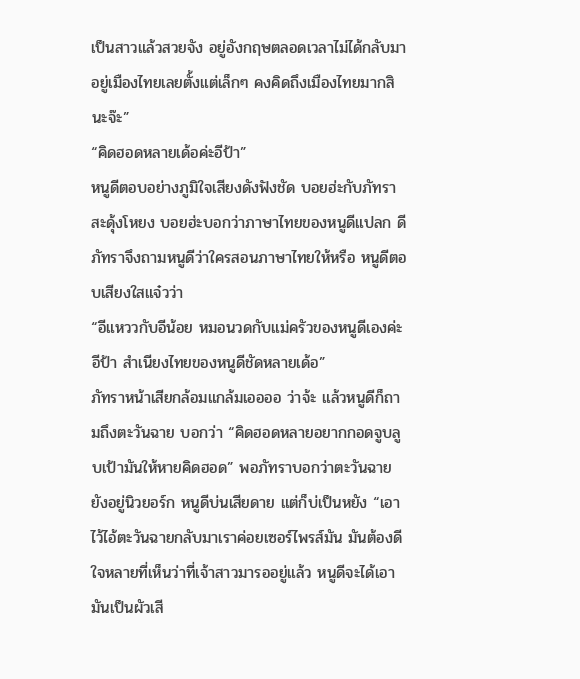เป็นสาวแล้วสวยจัง อยู่อังกฤษตลอดเวลาไม่ได้กลับมาอยู่เมืองไทยเลยตั้งแต่เล็กๆ คงคิดถึงเมืองไทยมากสินะจ๊ะ”
“คิดฮอดหลายเด้อค่ะอีป้า”
หนูดีตอบอย่างภูมิใจเสียงดังฟังชัด บอยฮ่ะกับภัทราสะดุ้งโหยง บอยฮ่ะบอกว่าภาษาไทยของหนูดีแปลก ดี ภัทราจึงถามหนูดีว่าใครสอนภาษาไทยให้หรือ หนูดีตอบเสียงใสแจ๋วว่า
“อีแหววกับอีน้อย หมอนวดกับแม่ครัวของหนูดีเองค่ะอีป้า สำเนียงไทยของหนูดีชัดหลายเด้อ”
ภัทราหน้าเสียกล้อมแกล้มเออออ ว่าจ้ะ แล้วหนูดีก็ถามถึงตะวันฉาย บอกว่า “คิดฮอดหลายอยากกอดจูบลูบเป้ามันให้หายคิดฮอด” พอภัทราบอกว่าตะวันฉายยังอยู่นิวยอร์ก หนูดีบ่นเสียดาย แต่ก็บ่เป็นหยัง “เอาไว้ไอ้ตะวันฉายกลับมาเราค่อยเซอร์ไพรส์มัน มันต้องดีใจหลายที่เห็นว่าที่เจ้าสาวมารออยู่แล้ว หนูดีจะได้เอามันเป็นผัวเสี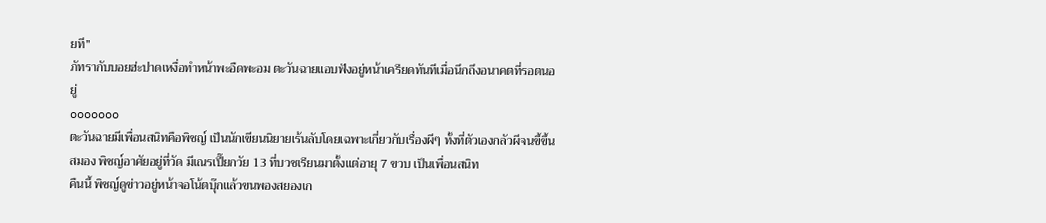ยที”
ภัทรากับบอยฮ่ะปาดเหงื่อทำหน้าพะอืดพะอม ตะวันฉายแอบฟังอยู่หน้าเครียดทันทีเมื่อนึกถึงอนาคตที่รอตนอยู่
ooooooo
ตะวันฉายมีเพื่อนสนิทคือพิชญ์ เป็นนักเขียนนิยายเร้นลับโดยเฉพาะเกี่ยวกับเรื่องผีๆ ทั้งที่ตัวเองกลัวผีจนขี้ขึ้นสมอง พิชญ์อาศัยอยู่ที่วัด มีเณรเปี๊ยกวัย 13 ที่บวชเรียนมาตั้งแต่อายุ 7 ขวบ เป็นเพื่อนสนิท
คืนนี้ พิชญ์ดูข่าวอยู่หน้าจอโน้ตบุ๊กแล้วขนพองสยองเก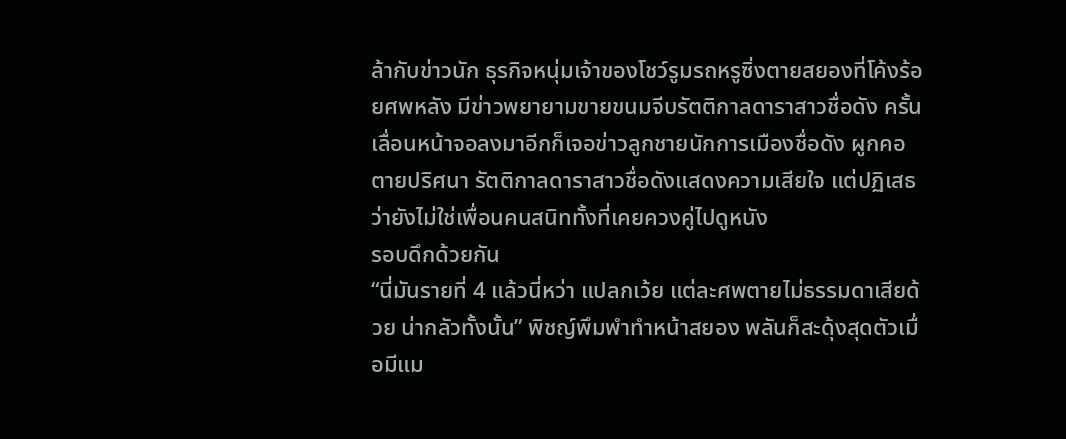ล้ากับข่าวนัก ธุรกิจหนุ่มเจ้าของโชว์รูมรถหรูซิ่งตายสยองที่โค้งร้อยศพหลัง มีข่าวพยายามขายขนมจีบรัตติกาลดาราสาวชื่อดัง ครั้นเลื่อนหน้าจอลงมาอีกก็เจอข่าวลูกชายนักการเมืองชื่อดัง ผูกคอตายปริศนา รัตติกาลดาราสาวชื่อดังแสดงความเสียใจ แต่ปฏิเสธว่ายังไม่ใช่เพื่อนคนสนิททั้งที่เคยควงคู่ไปดูหนัง
รอบดึกด้วยกัน
“นี่มันรายที่ 4 แล้วนี่หว่า แปลกเว้ย แต่ละศพตายไม่ธรรมดาเสียด้วย น่ากลัวทั้งนั้น” พิชญ์พึมพำทำหน้าสยอง พลันก็สะดุ้งสุดตัวเมื่อมีแม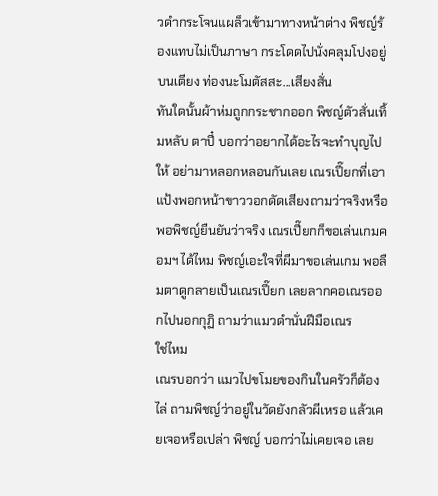วดำกระโจนแผล็วเข้ามาทางหน้าต่าง พิชญ์ร้องแทบไม่เป็นภาษา กระโดดไปนั่งคลุมโปงอยู่บนเตียง ท่องนะโมตัสสะ...เสียงสั่น
ทันใดนั้นผ้าห่มถูกกระชากออก พิชญ์ตัวสั่นเทิ้มหลับ ตาปี๋ บอกว่าอยากได้อะไรจะทำบุญไปให้ อย่ามาหลอกหลอนกันเลย เณรเปี๊ยกที่เอาแป้งพอกหน้าขาววอกดัดเสียงถามว่าจริงหรือ พอพิชญ์ยืนยันว่าจริง เณรเปี๊ยกก็ขอเล่นเกมคอมฯ ได้ไหม พิชญ์เอะใจที่ผีมาขอเล่นเกม พอลืมตาดูกลายเป็นเณรเปี๊ยก เลยลากคอเณรออกไปนอกกุฏิ ถามว่าแมวดำนั่นฝีมือเณร
ใช่ไหม
เณรบอกว่า แมวไปขโมยของกินในครัวก็ต้องไล่ ถามพิชญ์ว่าอยู่ในวัดยังกลัวผีเหรอ แล้วเคยเจอหรือเปล่า พิชญ์ บอกว่าไม่เคยเจอ เลย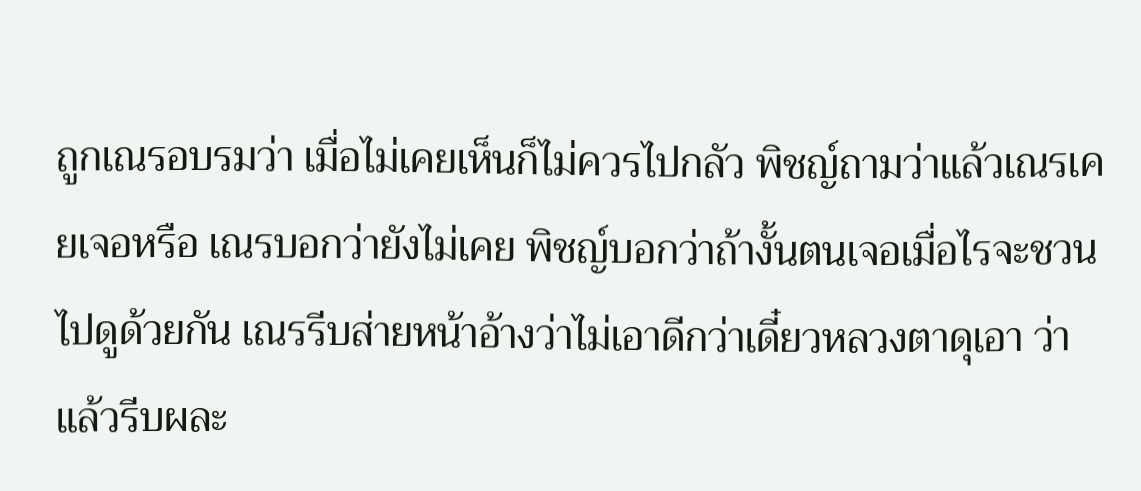ถูกเณรอบรมว่า เมื่อไม่เคยเห็นก็ไม่ควรไปกลัว พิชญ์ถามว่าแล้วเณรเคยเจอหรือ เณรบอกว่ายังไม่เคย พิชญ์บอกว่าถ้างั้นตนเจอเมื่อไรจะชวนไปดูด้วยกัน เณรรีบส่ายหน้าอ้างว่าไม่เอาดีกว่าเดี๋ยวหลวงตาดุเอา ว่า แล้วรีบผละ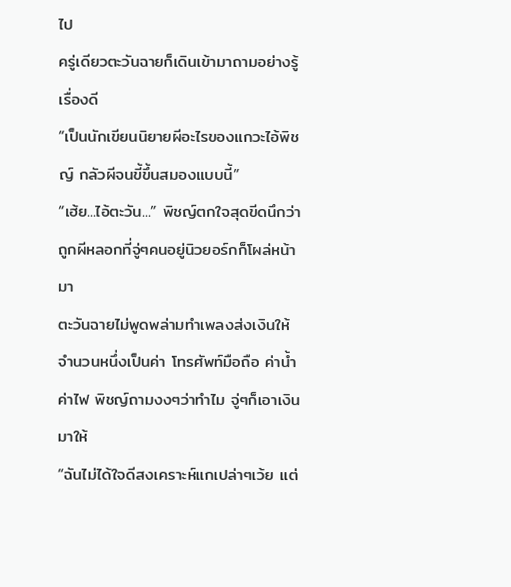ไป
ครู่เดียวตะวันฉายก็เดินเข้ามาถามอย่างรู้เรื่องดี
“เป็นนักเขียนนิยายผีอะไรของแกวะไอ้พิชญ์ กลัวผีจนขี้ขึ้นสมองแบบนี้”
“เฮ้ย...ไอ้ตะวัน...” พิชญ์ตกใจสุดขีดนึกว่าถูกผีหลอกที่จู่ๆคนอยู่นิวยอร์กก็โผล่หน้ามา
ตะวันฉายไม่พูดพล่ามทำเพลงส่งเงินให้จำนวนหนึ่งเป็นค่า โทรศัพท์มือถือ ค่าน้ำ ค่าไฟ พิชญ์ถามงงๆว่าทำไม จู่ๆก็เอาเงินมาให้
“ฉันไม่ได้ใจดีสงเคราะห์แกเปล่าๆเว้ย แต่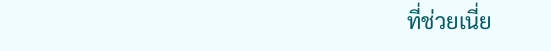ที่ช่วยเนี่ย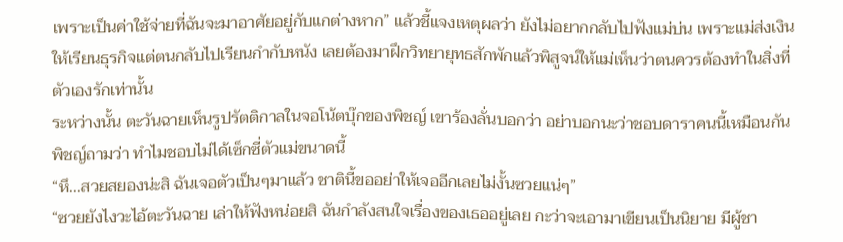เพราะเป็นค่าใช้จ่ายที่ฉันจะมาอาศัยอยู่กับแกต่างหาก” แล้วชี้แจงเหตุผลว่า ยังไม่อยากกลับไปฟังแม่บ่น เพราะแม่ส่งเงินให้เรียนธุรกิจแต่ตนกลับไปเรียนกำกับหนัง เลยต้องมาฝึกวิทยายุทธสักพักแล้วพิสูจน์ให้แม่เห็นว่าตนควรต้องทำในสิ่งที่ตัวเองรักเท่านั้น
ระหว่างนั้น ตะวันฉายเห็นรูปรัตติกาลในจอโน้ตบุ๊กของพิชญ์ เขาร้องลั่นบอกว่า อย่าบอกนะว่าชอบดาราคนนี้เหมือนกัน พิชญ์ถามว่า ทำไมชอบไม่ได้เซ็กซี่ตัวแม่ขนาดนี้
“หึ...สวยสยองน่ะสิ ฉันเจอตัวเป็นๆมาแล้ว ชาตินี้ขออย่าให้เจออีกเลยไม่งั้นซวยแน่ๆ”
“ซวยยังไงวะไอ้ตะวันฉาย เล่าให้ฟังหน่อยสิ ฉันกำลังสนใจเรื่องของเธออยู่เลย กะว่าจะเอามาเขียนเป็นนิยาย มีผู้ชา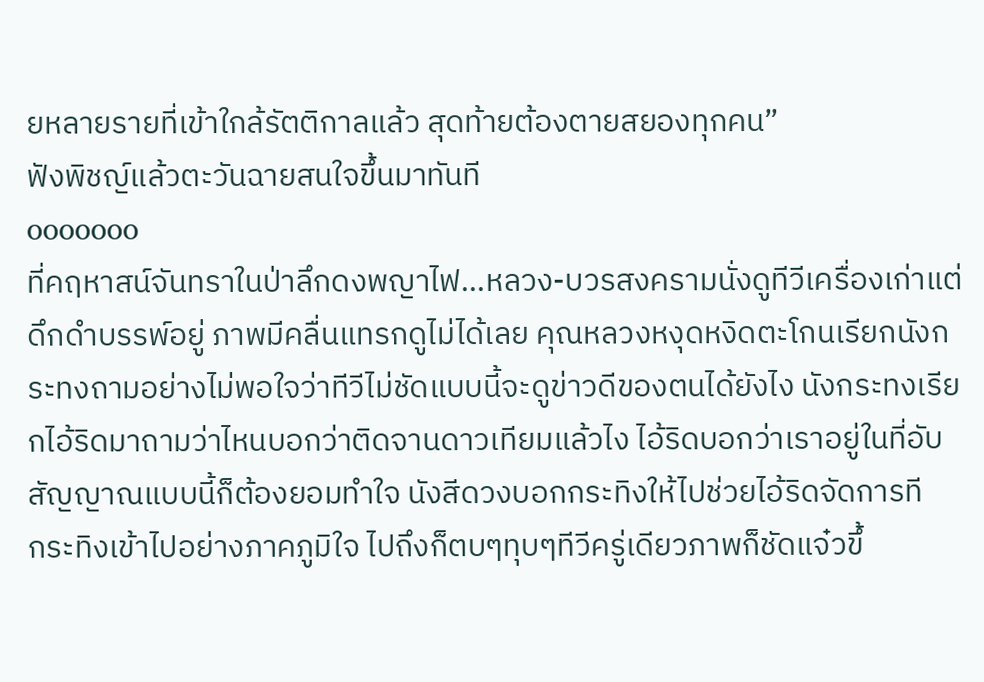ยหลายรายที่เข้าใกล้รัตติกาลแล้ว สุดท้ายต้องตายสยองทุกคน”
ฟังพิชญ์แล้วตะวันฉายสนใจขึ้นมาทันที
ooooooo
ที่คฤหาสน์จันทราในป่าลึกดงพญาไฟ...หลวง-บวรสงครามนั่งดูทีวีเครื่องเก่าแต่ดึกดำบรรพ์อยู่ ภาพมีคลื่นแทรกดูไม่ได้เลย คุณหลวงหงุดหงิดตะโกนเรียกนังกระทงถามอย่างไม่พอใจว่าทีวีไม่ชัดแบบนี้จะดูข่าวดีของตนได้ยังไง นังกระทงเรียกไอ้ริดมาถามว่าไหนบอกว่าติดจานดาวเทียมแล้วไง ไอ้ริดบอกว่าเราอยู่ในที่อับสัญญาณแบบนี้ก็ต้องยอมทำใจ นังสีดวงบอกกระทิงให้ไปช่วยไอ้ริดจัดการที
กระทิงเข้าไปอย่างภาคภูมิใจ ไปถึงก็ตบๆทุบๆทีวีครู่เดียวภาพก็ชัดแจ๋วขึ้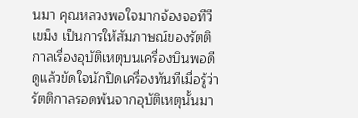นมา คุณหลวงพอใจมากจ้องจอทีวีเขม็ง เป็นการให้สัมภาษณ์ของรัตติกาลเรื่องอุบัติเหตุบนเครื่องบินพอดี ดูแล้วขัดใจนักปิดเครื่องทันทีเมื่อรู้ว่ารัตติกาลรอดพ้นจากอุบัติเหตุนั้นมา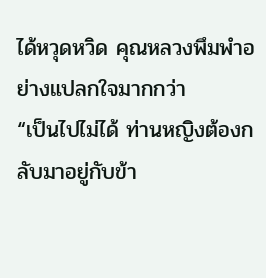ได้หวุดหวิด คุณหลวงพึมพำอย่างแปลกใจมากกว่า
“เป็นไปไม่ได้ ท่านหญิงต้องกลับมาอยู่กับข้า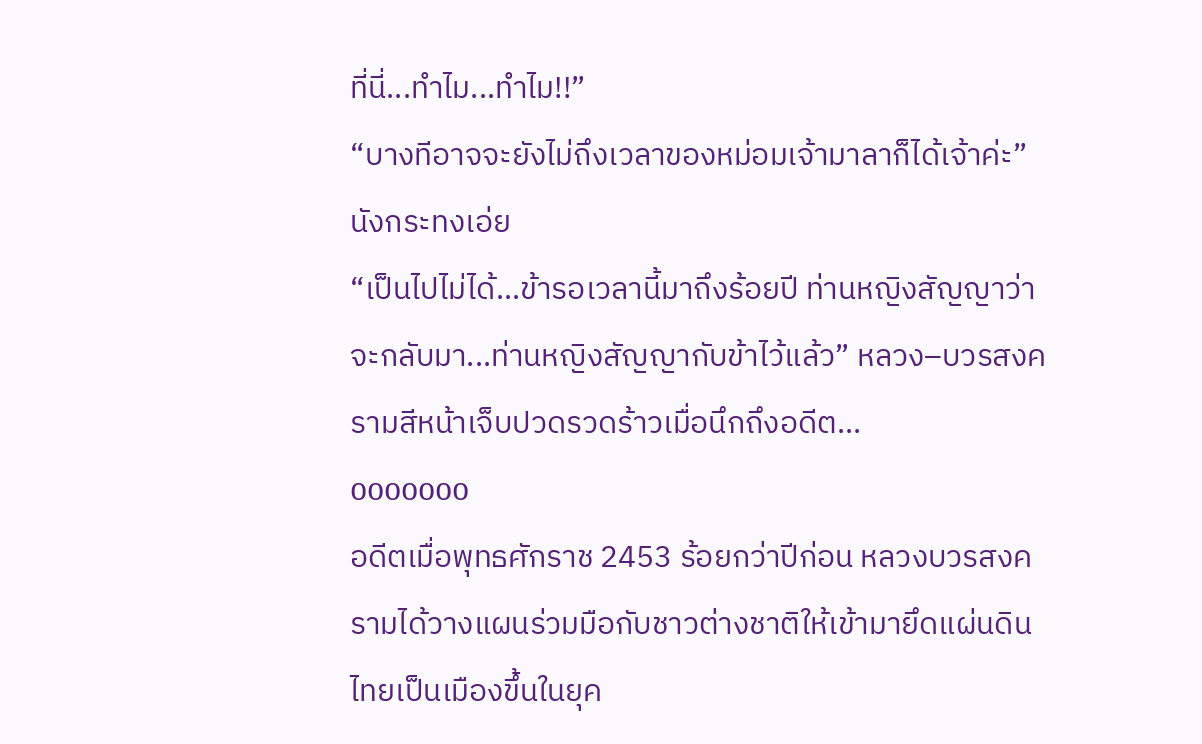ที่นี่...ทำไม...ทำไม!!”
“บางทีอาจจะยังไม่ถึงเวลาของหม่อมเจ้ามาลาก็ได้เจ้าค่ะ” นังกระทงเอ่ย
“เป็นไปไม่ได้...ข้ารอเวลานี้มาถึงร้อยปี ท่านหญิงสัญญาว่าจะกลับมา...ท่านหญิงสัญญากับข้าไว้แล้ว” หลวง–บวรสงครามสีหน้าเจ็บปวดรวดร้าวเมื่อนึกถึงอดีต...
ooooooo
อดีตเมื่อพุทธศักราช 2453 ร้อยกว่าปีก่อน หลวงบวรสงครามได้วางแผนร่วมมือกับชาวต่างชาติให้เข้ามายึดแผ่นดินไทยเป็นเมืองขึ้นในยุค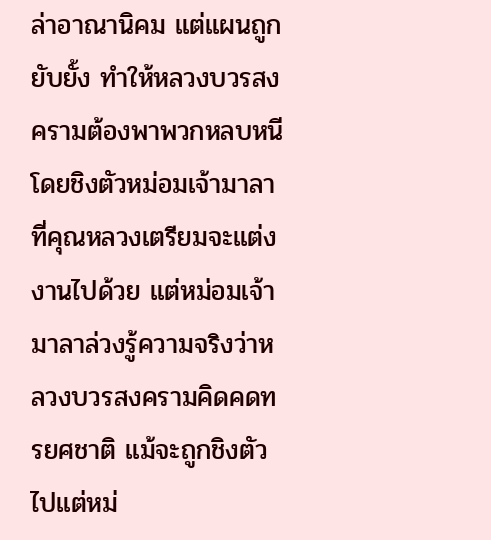ล่าอาณานิคม แต่แผนถูกยับยั้ง ทำให้หลวงบวรสงครามต้องพาพวกหลบหนี โดยชิงตัวหม่อมเจ้ามาลาที่คุณหลวงเตรียมจะแต่งงานไปด้วย แต่หม่อมเจ้ามาลาล่วงรู้ความจริงว่าหลวงบวรสงครามคิดคดทรยศชาติ แม้จะถูกชิงตัวไปแต่หม่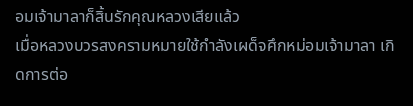อมเจ้ามาลาก็สิ้นรักคุณหลวงเสียแล้ว
เมื่อหลวงบวรสงครามหมายใช้กำลังเผด็จศึกหม่อมเจ้ามาลา เกิดการต่อ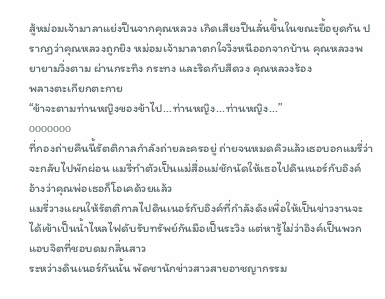สู้หม่อมเจ้ามาลาแย่งปืนจากคุณหลวง เกิดเสียงปืนลั่นขึ้นในขณะยื้อยุดกัน ปรากฏว่าคุณหลวงถูกยิง หม่อมเจ้ามาลาตกใจวิ่งหนีออกจากบ้าน คุณหลวงพยายามวิ่งตาม ผ่านกระทิง กระทง และริดกับสีดวง คุณหลวงร้อง
พลางตะเกียกตะกาย
“ข้าจะตามท่านหญิงของข้าไป...ท่านหญิง...ท่านหญิง...”
ooooooo
ที่กองถ่ายคืนนี้รัตติกาลกำลังถ่ายละครอยู่ ถ่ายจนหมดคิวแล้วเธอบอกแมรี่ว่าจะกลับไปพักผ่อน แมรี่ทำตัวเป็นแม่สื่อแม่ชักนัดให้เธอไปดินเนอร์กับอิงค์ อ้างว่าคุณพ่อเธอก็โอเคด้วยแล้ว
แมรี่วางแผนให้รัตติกาลไปดินเนอร์กับอิงค์ที่กำลังดังเพื่อให้เป็นข่าวงานจะได้เข้าเป็นน้ำไหลไฟดับรับทรัพย์กันมือเป็นระวิง แต่หารู้ไม่ว่าอิงค์เป็นพวกแอบจิตที่ชอบดมกลิ่นสาว
ระหว่างดินเนอร์กันนั้น พัดชานักข่าวสาวสายอาชญากรรม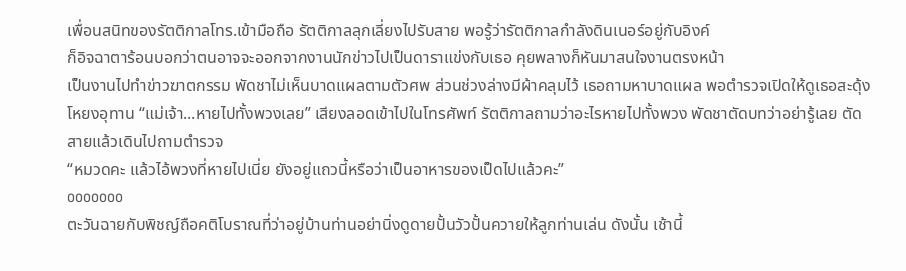เพื่อนสนิทของรัตติกาลโทร.เข้ามือถือ รัตติกาลลุกเลี่ยงไปรับสาย พอรู้ว่ารัตติกาลกำลังดินเนอร์อยู่กับอิงค์
ก็อิจฉาตาร้อนบอกว่าตนอาจจะออกจากงานนักข่าวไปเป็นดาราแข่งกับเธอ คุยพลางก็หันมาสนใจงานตรงหน้า
เป็นงานไปทำข่าวฆาตกรรม พัดชาไม่เห็นบาดแผลตามตัวศพ ส่วนช่วงล่างมีผ้าคลุมไว้ เธอถามหาบาดแผล พอตำรวจเปิดให้ดูเธอสะดุ้งโหยงอุทาน “แม่เจ้า...หายไปทั้งพวงเลย” เสียงลอดเข้าไปในโทรศัพท์ รัตติกาลถามว่าอะไรหายไปทั้งพวง พัดชาตัดบทว่าอย่ารู้เลย ตัดสายแล้วเดินไปถามตำรวจ
“หมวดคะ แล้วไอ้พวงที่หายไปเนี่ย ยังอยู่แถวนี้หรือว่าเป็นอาหารของเป็ดไปแล้วคะ”
ooooooo
ตะวันฉายกับพิชญ์ถือคติโบราณที่ว่าอยู่บ้านท่านอย่านิ่งดูดายปั้นวัวปั้นควายให้ลูกท่านเล่น ดังนั้น เช้านี้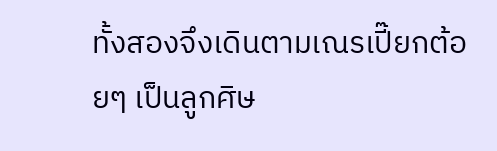ทั้งสองจึงเดินตามเณรเปี๊ยกต้อยๆ เป็นลูกศิษ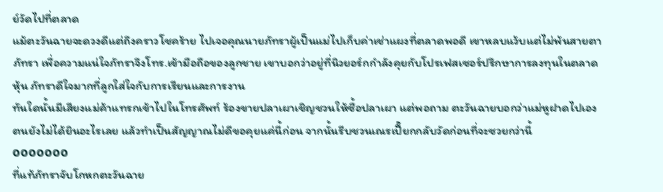ย์วัดไปที่ตลาด
แม้ตะวันฉายจะดวงดีแต่ถึงคราวโชคร้าย ไปเจอคุณนายภัทราผู้เป็นแม่ไปเก็บค่าเช่าแผงที่ตลาดพอดี เขาหลบแว้บแต่ไม่พ้นสายตาภัทรา เพื่อความแน่ใจภัทราจึงโทร.เข้ามือถือของลูกชาย เขาบอกว่าอยู่ที่นิวยอร์กกำลังคุยกับโปรเฟสเซอร์ปรึกษาการลงทุนในตลาดหุ้น ภัทราดีใจมากที่ลูกใส่ใจกับการเรียนและการงาน
ทันใดนั้นมีเสียงแม่ค้าแทรกเข้าไปในโทรศัพท์ ร้องขายปลาเผาเชิญชวนให้ซื้อปลาเผา แต่พอถาม ตะวันฉายบอกว่าแม่หูฝาดไปเอง ตนยังไม่ได้ยินอะไรเลย แล้วทำเป็นสัญญาณไม่ดีขอคุยแค่นี้ก่อน จากนั้นรีบชวนเณรเปี๊ยกกลับวัดก่อนที่จะซวยกว่านี้
ooooooo
ที่แท้ภัทราจับโกหกตะวันฉาย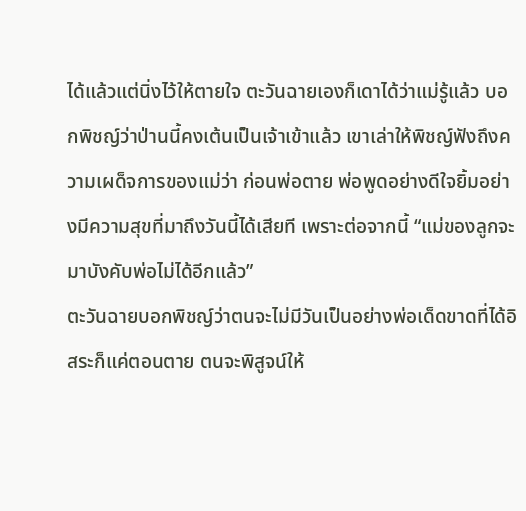ได้แล้วแต่นิ่งไว้ให้ตายใจ ตะวันฉายเองก็เดาได้ว่าแม่รู้แล้ว บอกพิชญ์ว่าป่านนี้คงเต้นเป็นเจ้าเข้าแล้ว เขาเล่าให้พิชญ์ฟังถึงความเผด็จการของแม่ว่า ก่อนพ่อตาย พ่อพูดอย่างดีใจยิ้มอย่างมีความสุขที่มาถึงวันนี้ได้เสียที เพราะต่อจากนี้ “แม่ของลูกจะมาบังคับพ่อไม่ได้อีกแล้ว”
ตะวันฉายบอกพิชญ์ว่าตนจะไม่มีวันเป็นอย่างพ่อเด็ดขาดที่ได้อิสระก็แค่ตอนตาย ตนจะพิสูจน์ให้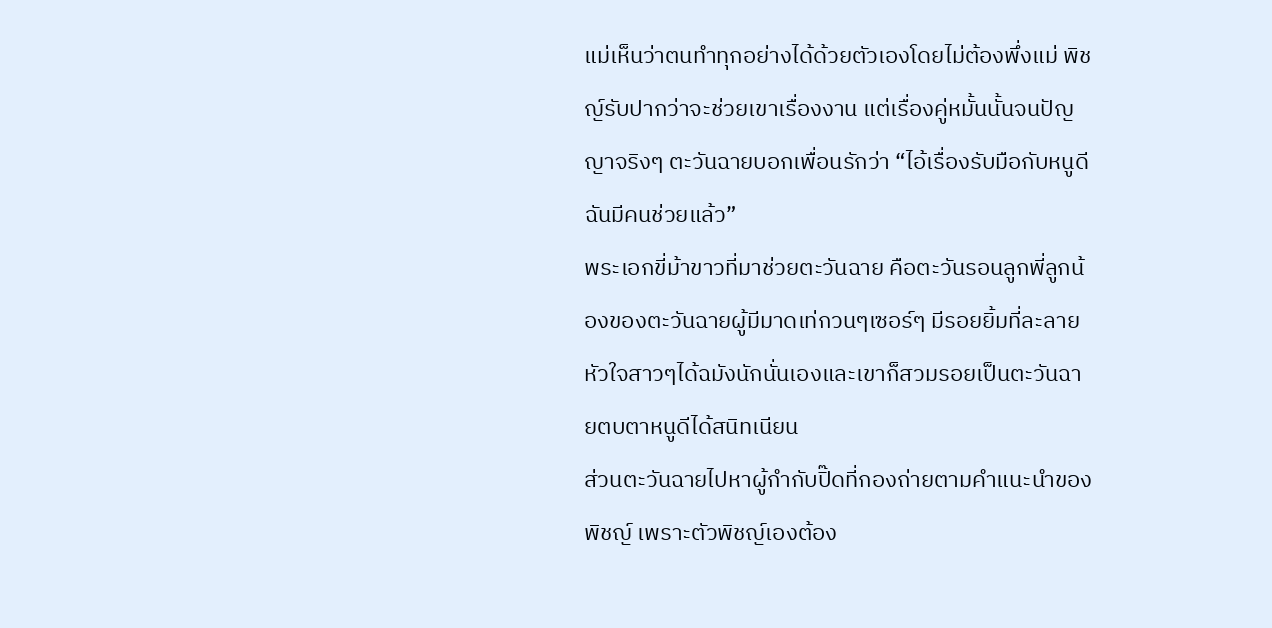แม่เห็นว่าตนทำทุกอย่างได้ด้วยตัวเองโดยไม่ต้องพึ่งแม่ พิชญ์รับปากว่าจะช่วยเขาเรื่องงาน แต่เรื่องคู่หมั้นนั้นจนปัญญาจริงๆ ตะวันฉายบอกเพื่อนรักว่า “ไอ้เรื่องรับมือกับหนูดี ฉันมีคนช่วยแล้ว”
พระเอกขี่ม้าขาวที่มาช่วยตะวันฉาย คือตะวันรอนลูกพี่ลูกน้องของตะวันฉายผู้มีมาดเท่กวนๆเซอร์ๆ มีรอยยิ้มที่ละลายหัวใจสาวๆได้ฉมังนักนั่นเองและเขาก็สวมรอยเป็นตะวันฉายตบตาหนูดีได้สนิทเนียน
ส่วนตะวันฉายไปหาผู้กำกับปิ๊ดที่กองถ่ายตามคำแนะนำของพิชญ์ เพราะตัวพิชญ์เองต้อง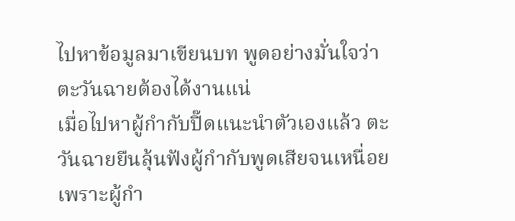ไปหาข้อมูลมาเขียนบท พูดอย่างมั่นใจว่าตะวันฉายต้องได้งานแน่
เมื่อไปหาผู้กำกับปิ๊ดแนะนำตัวเองแล้ว ตะวันฉายยืนลุ้นฟังผู้กำกับพูดเสียจนเหนื่อย เพราะผู้กำ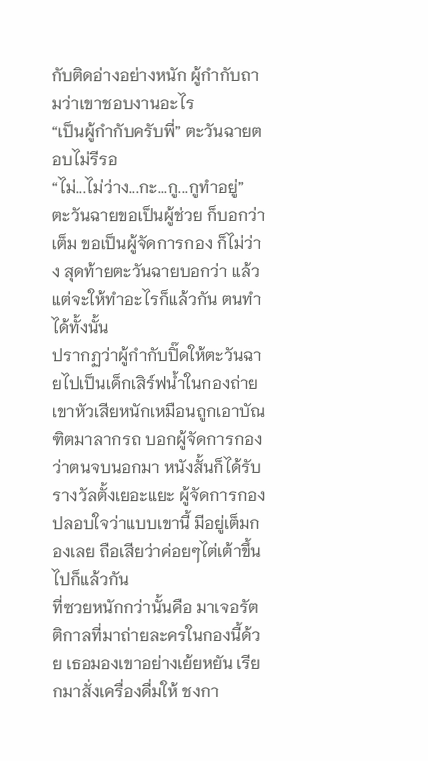กับติดอ่างอย่างหนัก ผู้กำกับถามว่าเขาชอบงานอะไร
“เป็นผู้กำกับครับพี่” ตะวันฉายตอบไม่รีรอ
“ไม่...ไม่ว่าง...กะ...กู...กูทำอยู่”
ตะวันฉายขอเป็นผู้ช่วย ก็บอกว่าเต็ม ขอเป็นผู้จัดการกอง ก็ไม่ว่าง สุดท้ายตะวันฉายบอกว่า แล้วแต่จะให้ทำอะไรก็แล้วกัน ตนทำได้ทั้งนั้น
ปรากฏว่าผู้กำกับปิ๊ดให้ตะวันฉายไปเป็นเด็กเสิร์ฟน้ำในกองถ่าย เขาหัวเสียหนักเหมือนถูกเอาบัณฑิตมาลากรถ บอกผู้จัดการกองว่าตนจบนอกมา หนังสั้นก็ได้รับรางวัลตั้งเยอะแยะ ผู้จัดการกองปลอบใจว่าแบบเขานี้ มีอยู่เต็มกองเลย ถือเสียว่าค่อยๆไต่เต้าขึ้นไปก็แล้วกัน
ที่ซวยหนักกว่านั้นคือ มาเจอรัตติกาลที่มาถ่ายละครในกองนี้ด้วย เธอมองเขาอย่างเย้ยหยัน เรียกมาสั่งเครื่องดื่มให้ ชงกา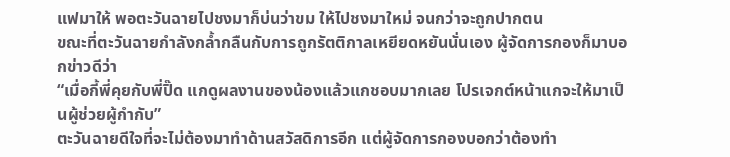แฟมาให้ พอตะวันฉายไปชงมาก็บ่นว่าขม ให้ไปชงมาใหม่ จนกว่าจะถูกปากตน
ขณะที่ตะวันฉายกำลังกล้ำกลืนกับการถูกรัตติกาลเหยียดหยันนั่นเอง ผู้จัดการกองก็มาบอกข่าวดีว่า
“เมื่อกี้พี่คุยกับพี่ปิ๊ด แกดูผลงานของน้องแล้วแกชอบมากเลย โปรเจกต์หน้าแกจะให้มาเป็นผู้ช่วยผู้กำกับ”
ตะวันฉายดีใจที่จะไม่ต้องมาทำด้านสวัสดิการอีก แต่ผู้จัดการกองบอกว่าต้องทำ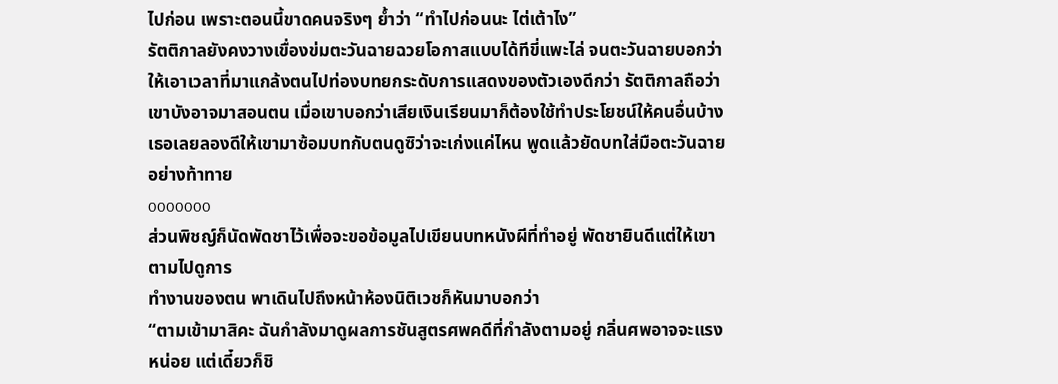ไปก่อน เพราะตอนนี้ขาดคนจริงๆ ย้ำว่า “ทำไปก่อนนะ ไต่เต้าไง”
รัตติกาลยังคงวางเขื่องข่มตะวันฉายฉวยโอกาสแบบได้ทีขี่แพะไล่ จนตะวันฉายบอกว่าให้เอาเวลาที่มาแกล้งตนไปท่องบทยกระดับการแสดงของตัวเองดีกว่า รัตติกาลถือว่าเขาบังอาจมาสอนตน เมื่อเขาบอกว่าเสียเงินเรียนมาก็ต้องใช้ทำประโยชน์ให้คนอื่นบ้าง เธอเลยลองดีให้เขามาซ้อมบทกับตนดูซิว่าจะเก่งแค่ไหน พูดแล้วยัดบทใส่มือตะวันฉายอย่างท้าทาย
ooooooo
ส่วนพิชญ์ก็นัดพัดชาไว้เพื่อจะขอข้อมูลไปเขียนบทหนังผีที่ทำอยู่ พัดชายินดีแต่ให้เขาตามไปดูการ
ทำงานของตน พาเดินไปถึงหน้าห้องนิติเวชก็หันมาบอกว่า
“ตามเข้ามาสิคะ ฉันกำลังมาดูผลการชันสูตรศพคดีที่กำลังตามอยู่ กลิ่นศพอาจจะแรงหน่อย แต่เดี๋ยวก็ชิ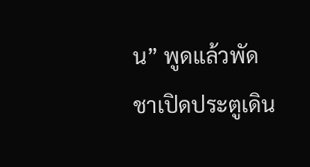น” พูดแล้วพัดชาเปิดประตูเดิน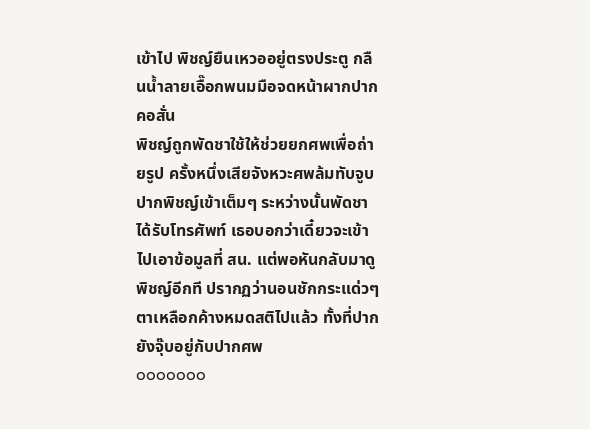เข้าไป พิชญ์ยืนเหวออยู่ตรงประตู กลืนน้ำลายเอื๊อกพนมมือจดหน้าผากปากคอสั่น
พิชญ์ถูกพัดชาใช้ให้ช่วยยกศพเพื่อถ่ายรูป ครั้งหนึ่งเสียจังหวะศพล้มทับจูบปากพิชญ์เข้าเต็มๆ ระหว่างนั้นพัดชาได้รับโทรศัพท์ เธอบอกว่าเดี๋ยวจะเข้าไปเอาข้อมูลที่ สน. แต่พอหันกลับมาดูพิชญ์อีกที ปรากฏว่านอนชักกระแด่วๆ ตาเหลือกค้างหมดสติไปแล้ว ทั้งที่ปากยังจุ๊บอยู่กับปากศพ
ooooooo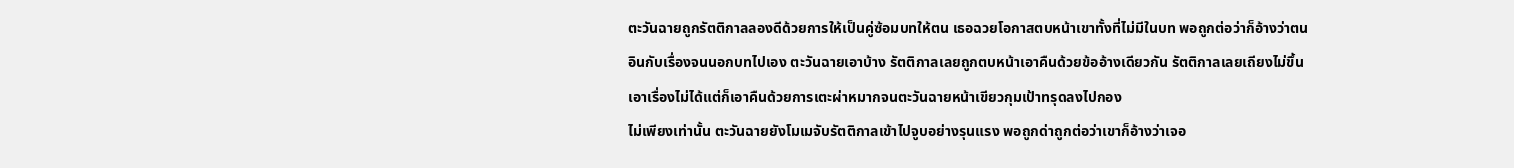ตะวันฉายถูกรัตติกาลลองดีด้วยการให้เป็นคู่ซ้อมบทให้ตน เธอฉวยโอกาสตบหน้าเขาทั้งที่ไม่มีในบท พอถูกต่อว่าก็อ้างว่าตนอินกับเรื่องจนนอกบทไปเอง ตะวันฉายเอาบ้าง รัตติกาลเลยถูกตบหน้าเอาคืนด้วยข้ออ้างเดียวกัน รัตติกาลเลยเถียงไม่ขึ้น เอาเรื่องไม่ได้แต่ก็เอาคืนด้วยการเตะผ่าหมากจนตะวันฉายหน้าเขียวกุมเป้าทรุดลงไปกอง
ไม่เพียงเท่านั้น ตะวันฉายยังโมเมจับรัตติกาลเข้าไปจูบอย่างรุนแรง พอถูกด่าถูกต่อว่าเขาก็อ้างว่าเจอ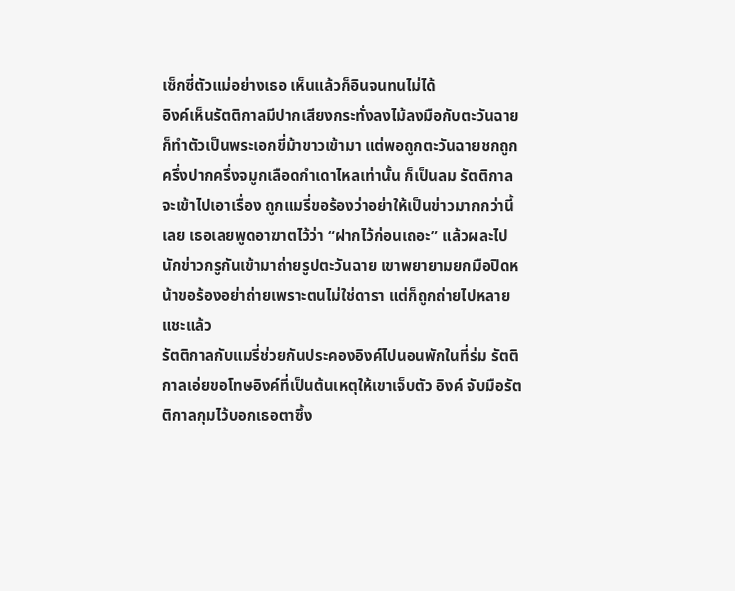เซ็กซี่ตัวแม่อย่างเธอ เห็นแล้วก็อินจนทนไม่ได้
อิงค์เห็นรัตติกาลมีปากเสียงกระทั่งลงไม้ลงมือกับตะวันฉายก็ทำตัวเป็นพระเอกขี่ม้าขาวเข้ามา แต่พอถูกตะวันฉายชกถูกครึ่งปากครึ่งจมูกเลือดกำเดาไหลเท่านั้น ก็เป็นลม รัตติกาลจะเข้าไปเอาเรื่อง ถูกแมรี่ขอร้องว่าอย่าให้เป็นข่าวมากกว่านี้เลย เธอเลยพูดอาฆาตไว้ว่า “ฝากไว้ก่อนเถอะ” แล้วผละไป
นักข่าวกรูกันเข้ามาถ่ายรูปตะวันฉาย เขาพยายามยกมือปิดหน้าขอร้องอย่าถ่ายเพราะตนไม่ใช่ดารา แต่ก็ถูกถ่ายไปหลายแชะแล้ว
รัตติกาลกับแมรี่ช่วยกันประคองอิงค์ไปนอนพักในที่ร่ม รัตติกาลเอ่ยขอโทษอิงค์ที่เป็นต้นเหตุให้เขาเจ็บตัว อิงค์ จับมือรัตติกาลกุมไว้บอกเธอตาซึ้ง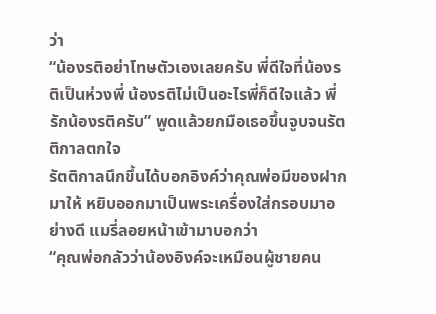ว่า
“น้องรติอย่าโทษตัวเองเลยครับ พี่ดีใจที่น้องรติเป็นห่วงพี่ น้องรติไม่เป็นอะไรพี่ก็ดีใจแล้ว พี่รักน้องรติครับ” พูดแล้วยกมือเธอขึ้นจูบจนรัตติกาลตกใจ
รัตติกาลนึกขึ้นได้บอกอิงค์ว่าคุณพ่อมีของฝากมาให้ หยิบออกมาเป็นพระเครื่องใส่กรอบมาอย่างดี แมรี่ลอยหน้าเข้ามาบอกว่า
“คุณพ่อกลัวว่าน้องอิงค์จะเหมือนผู้ชายคน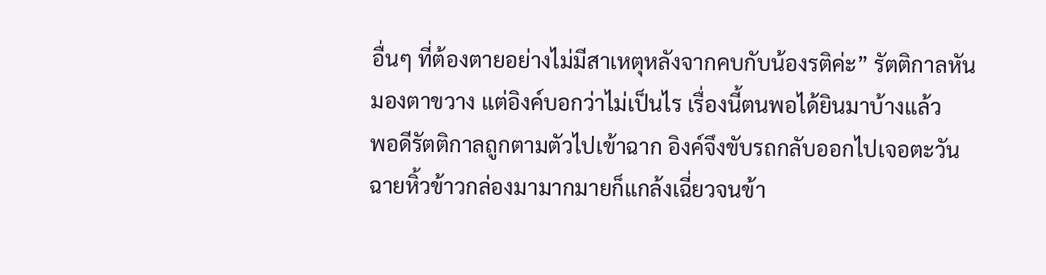อื่นๆ ที่ต้องตายอย่างไม่มีสาเหตุหลังจากคบกับน้องรติค่ะ” รัตติกาลหันมองตาขวาง แต่อิงค์บอกว่าไม่เป็นไร เรื่องนี้ตนพอได้ยินมาบ้างแล้ว
พอดีรัตติกาลถูกตามตัวไปเข้าฉาก อิงค์จึงขับรถกลับออกไปเจอตะวันฉายหิ้วข้าวกล่องมามากมายก็แกล้งเฉี่ยวจนข้า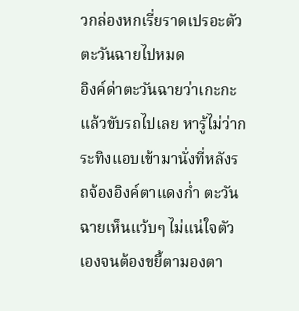วกล่องหกเรี่ยราดเปรอะตัวตะวันฉายไปหมด
อิงค์ด่าตะวันฉายว่าเกะกะแล้วขับรถไปเลย หารู้ไม่ว่ากระทิงแอบเข้ามานั่งที่หลังรถจ้องอิงค์ตาแดงก่ำ ตะวันฉายเห็นแว้บๆ ไม่แน่ใจตัวเองจนต้องขยี้ตามองตา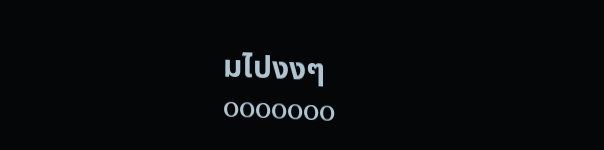มไปงงๆ
ooooooo